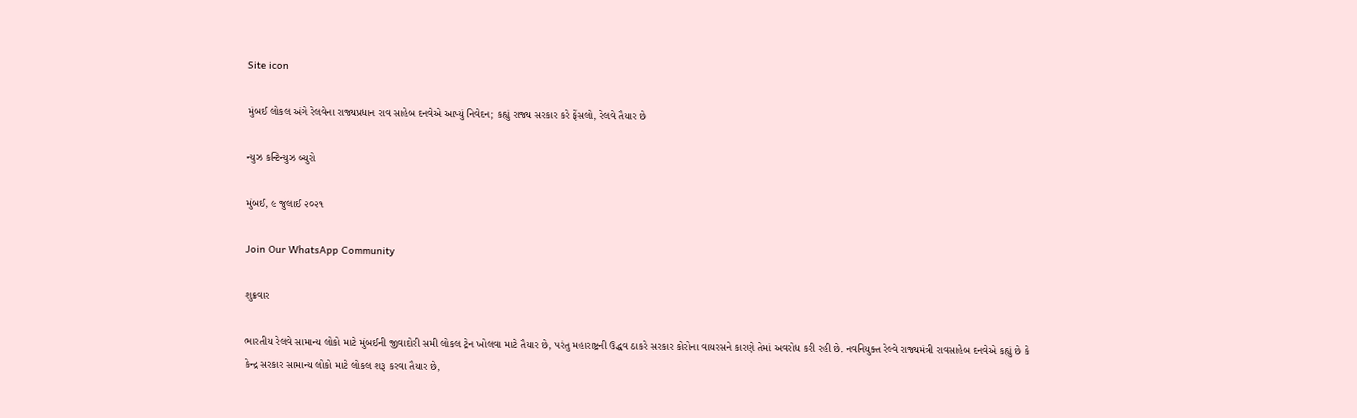Site icon

મુંબઈ લોકલ અંગે રેલવેના રાજ્યપ્રધાન રાવ સાહેબ દનવેએ આપ્યું નિવેદન; કહ્યું રાજ્ય સરકાર કરે ફેંસલો, રેલવે તૈયાર છે

ન્યુઝ કન્ટિન્યુઝ બ્યુરો

મુંબઈ, ૯ જુલાઈ ૨૦૨૧

Join Our WhatsApp Community

શુક્રવાર

ભારતીય રેલવે સામાન્ય લોકો માટે મુંબઈની જીવાદોરી સમી લોકલ ટ્રેન ખોલવા માટે તૈયાર છે, પરંતુ મહારાષ્ટ્રની ઉદ્ધવ ઠાકરે સરકાર કોરોના વાયરસને કારણે તેમાં અવરોધ કરી રહી છે. નવનિયુક્ત રેલ્વે રાજ્યમંત્રી રાવસાહેબ દનવેએ કહ્યું છે કે કેન્દ્ર સરકાર સામાન્ય લોકો માટે લોકલ શરૂ કરવા તૈયાર છે,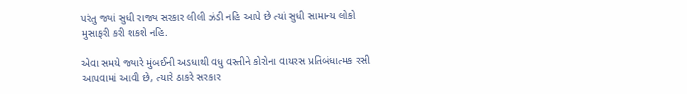પરંતુ જ્યાં સુધી રાજ્ય સરકાર લીલી ઝંડી નહિ આપે છે ત્યાં સુધી સામાન્ય લોકો મુસાફરી કરી શકશે નહિ.

એવા સમયે જ્યારે મુંબઈની અડધાથી વધુ વસ્તીને કોરોના વાયરસ પ્રતિબંધાત્મક રસી આપવામાં આવી છે, ત્યારે ઠાકરે સરકાર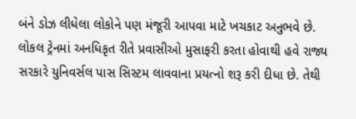બંને ડોઝ લીધેલા લોકોને પણ મંજૂરી આપવા માટે ખચકાટ અનુભવે છે. લોકલ ટ્રેનમાં અનધિકૃત રીતે પ્રવાસીઓ મુસાફરી કરતા હોવાથી હવે રાજ્ય સરકારે યુનિવર્સલ પાસ સિસ્ટમ લાવવાના પ્રયત્નો શરૂ કરી દીધા છે. તેથી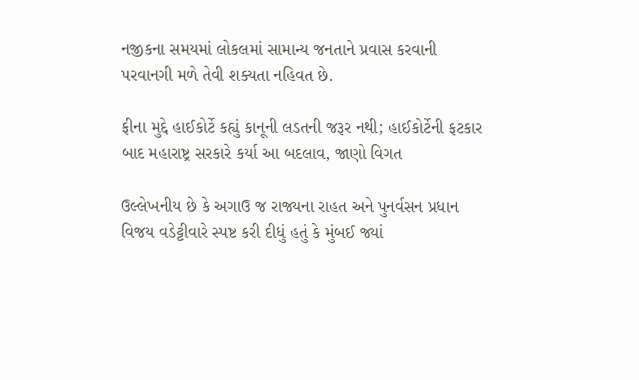નજીકના સમયમાં લોકલમાં સામાન્ય જનતાને પ્રવાસ કરવાની પરવાનગી મળે તેવી શક્યતા નહિવત છે.

ફીના મુદ્દે હાઈકોર્ટે કહ્યું કાનૂની લડતની જરૂર નથી; હાઈકોર્ટેની ફટકાર બાદ મહારાષ્ટ્ર સરકારે કર્યા આ બદલાવ, જાણો વિગત

ઉલ્લેખનીય છે કે અગાઉ જ રાજ્યના રાહત અને પુનર્વસન પ્રધાન વિજય વડેટ્ટીવારે સ્પષ્ટ કરી દીધું હતું કે મુંબઈ જ્યાં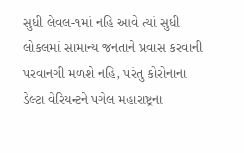સુધી લેવલ-૧માં નહિ આવે ત્યાં સુધી લોકલમાં સામાન્ય જનતાને પ્રવાસ કરવાની પરવાનગી મળશે નહિ, પરંતુ કોરોનાના ડેલ્ટા વેરિયન્ટને પગેલ મહારાષ્ટ્રના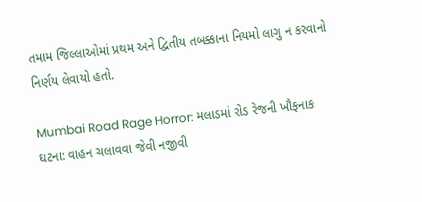તમામ જિલ્લાઓમાં પ્રથમ અને દ્વિતીય તબક્કાના નિયમો લાગુ ન કરવાનો નિર્ણય લેવાયો હતો.

Mumbai Road Rage Horror: મલાડમાં રોડ રેજની ખૌફનાક ઘટના: વાહન ચલાવવા જેવી નજીવી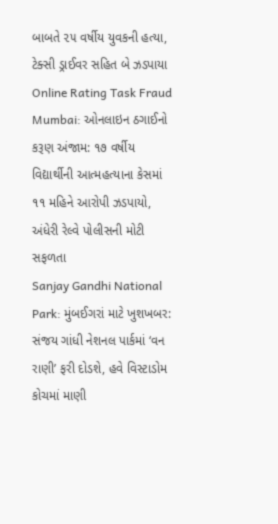બાબતે ૨૫ વર્ષીય યુવકની હત્યા, ટેક્સી ડ્રાઈવર સહિત બે ઝડપાયા
Online Rating Task Fraud Mumbai: ઓનલાઇન ઠગાઈનો કરૂણ અંજામ: ૧૭ વર્ષીય વિદ્યાર્થીની આત્મહત્યાના કેસમાં ૧૧ મહિને આરોપી ઝડપાયો, અંધેરી રેલ્વે પોલીસની મોટી સફળતા
Sanjay Gandhi National Park: મુંબઈગરાં માટે ખુશખબર: સંજય ગાંધી નેશનલ પાર્કમાં ‘વન રાણી’ ફરી દોડશે, હવે વિસ્ટાડોમ કોચમાં માણી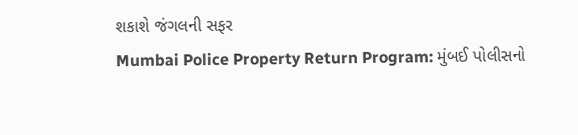શકાશે જંગલની સફર
Mumbai Police Property Return Program: મુંબઈ પોલીસનો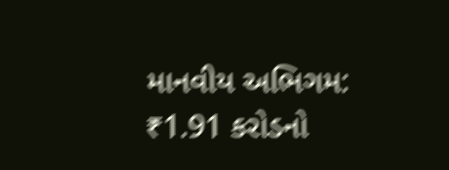માનવીય અભિગમ: ₹1.91 કરોડનો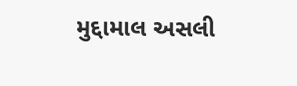મુદ્દામાલ અસલી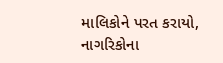માલિકોને પરત કરાયો, નાગરિકોના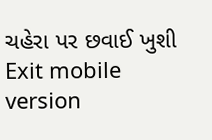ચહેરા પર છવાઈ ખુશી
Exit mobile version